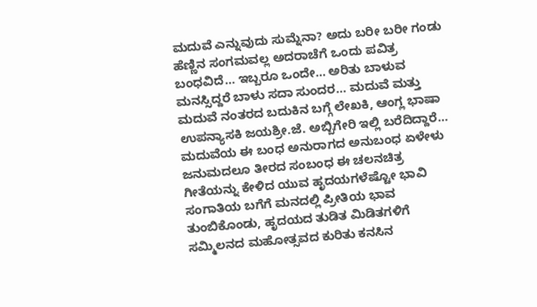ಮದುವೆ ಎನ್ನುವುದು ಸುಮ್ನೆನಾ? ಅದು ಬರೀ ಬರೀ ಗಂಡು ಹೆಣ್ಣಿನ ಸಂಗಮವಲ್ಲ ಅದರಾಚೆಗೆ ಒಂದು ಪವಿತ್ರ ಬಂಧವಿದೆ… ಇಬ್ಬರೂ ಒಂದೇ… ಅರಿತು ಬಾಳುವ ಮನಸ್ಸಿದ್ದರೆ ಬಾಳು ಸದಾ ಸುಂದರ… ಮದುವೆ ಮತ್ತು ಮದುವೆ ನಂತರದ ಬದುಕಿನ ಬಗ್ಗೆ ಲೇಖಕಿ, ಆಂಗ್ಲ ಭಾಷಾ ಉಪನ್ಯಾಸಕಿ ಜಯಶ್ರೀ.ಜೆ. ಅಬ್ಬಿಗೇರಿ ಇಲ್ಲಿ ಬರೆದಿದ್ದಾರೆ…
ಮದುವೆಯ ಈ ಬಂಧ ಅನುರಾಗದ ಅನುಬಂಧ ಏಳೇಳು ಜನುಮದಲೂ ತೀರದ ಸಂಬಂಧ ಈ ಚಲನಚಿತ್ರ ಗೀತೆಯನ್ನು ಕೇಳಿದ ಯುವ ಹೃದಯಗಳೆಷ್ಟೋ ಭಾವಿ ಸಂಗಾತಿಯ ಬಗೆಗೆ ಮನದಲ್ಲಿ ಪ್ರೀತಿಯ ಭಾವ ತುಂಬಿಕೊಂಡು, ಹೃದಯದ ತುಡಿತ ಮಿಡಿತಗಳಿಗೆ ಸಮ್ಮಿಲನದ ಮಹೋತ್ಸವದ ಕುರಿತು ಕನಸಿನ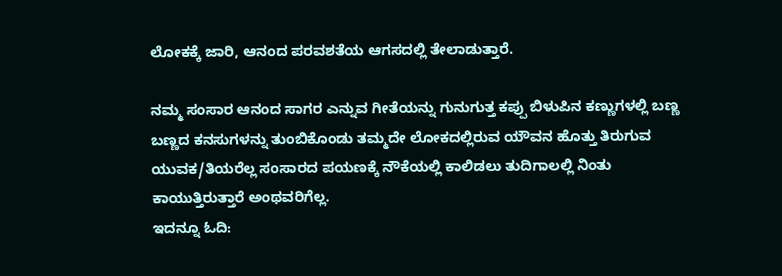ಲೋಕಕ್ಕೆ ಜಾರಿ, ಆನಂದ ಪರವಶತೆಯ ಆಗಸದಲ್ಲಿ ತೇಲಾಡುತ್ತಾರೆ.

ನಮ್ಮ ಸಂಸಾರ ಆನಂದ ಸಾಗರ ಎನ್ನುವ ಗೀತೆಯನ್ನು ಗುನುಗುತ್ತ ಕಪ್ಪು ಬಿಳುಪಿನ ಕಣ್ಣುಗಳಲ್ಲಿ ಬಣ್ಣ ಬಣ್ಣದ ಕನಸುಗಳನ್ನು ತುಂಬಿಕೊಂಡು ತಮ್ಮದೇ ಲೋಕದಲ್ಲಿರುವ ಯೌವನ ಹೊತ್ತು ತಿರುಗುವ ಯುವಕ/ತಿಯರೆಲ್ಲ ಸಂಸಾರದ ಪಯಣಕ್ಕೆ ನೌಕೆಯಲ್ಲಿ ಕಾಲಿಡಲು ತುದಿಗಾಲಲ್ಲಿ ನಿಂತು ಕಾಯುತ್ತಿರುತ್ತಾರೆ ಅಂಥವರಿಗೆಲ್ಲ.
ಇದನ್ನೂ ಓದಿ: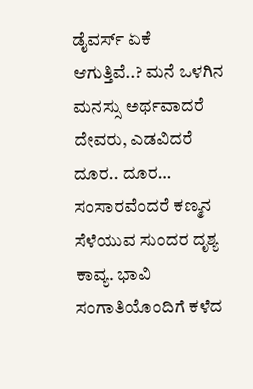ಡೈವರ್ಸ್ ಏಕೆ ಆಗುತ್ತಿವೆ..? ಮನೆ ಒಳಗಿನ ಮನಸ್ಸು ಅರ್ಥವಾದರೆ ದೇವರು, ಎಡವಿದರೆ ದೂರ.. ದೂರ…
ಸಂಸಾರವೆಂದರೆ ಕಣ್ಮನ ಸೆಳೆಯುವ ಸುಂದರ ದೃಶ್ಯ ಕಾವ್ಯ. ಭಾವಿ ಸಂಗಾತಿಯೊಂದಿಗೆ ಕಳೆದ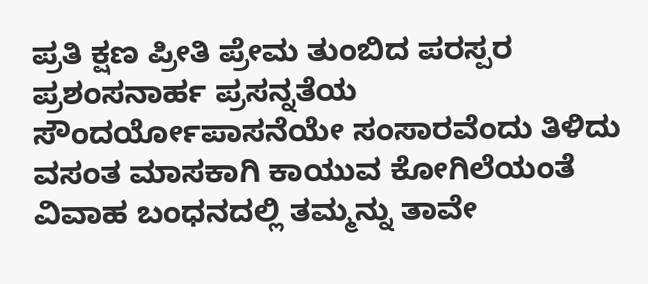ಪ್ರತಿ ಕ್ಷಣ ಪ್ರೀತಿ ಪ್ರೇಮ ತುಂಬಿದ ಪರಸ್ಪರ ಪ್ರಶಂಸನಾರ್ಹ ಪ್ರಸನ್ನತೆಯ ಸೌಂದರ್ಯೋಪಾಸನೆಯೇ ಸಂಸಾರವೆಂದು ತಿಳಿದು ವಸಂತ ಮಾಸಕಾಗಿ ಕಾಯುವ ಕೋಗಿಲೆಯಂತೆ ವಿವಾಹ ಬಂಧನದಲ್ಲಿ ತಮ್ಮನ್ನು ತಾವೇ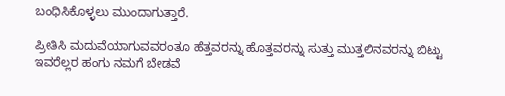ಬಂಧಿಸಿಕೊಳ್ಳಲು ಮುಂದಾಗುತ್ತಾರೆ.

ಪ್ರೀತಿಸಿ ಮದುವೆಯಾಗುವವರಂತೂ ಹೆತ್ತವರನ್ನು ಹೊತ್ತವರನ್ನು ಸುತ್ತು ಮುತ್ತಲಿನವರನ್ನು ಬಿಟ್ಟು ಇವರೆಲ್ಲರ ಹಂಗು ನಮಗೆ ಬೇಡವೆ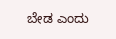ಬೇಡ ಎಂದು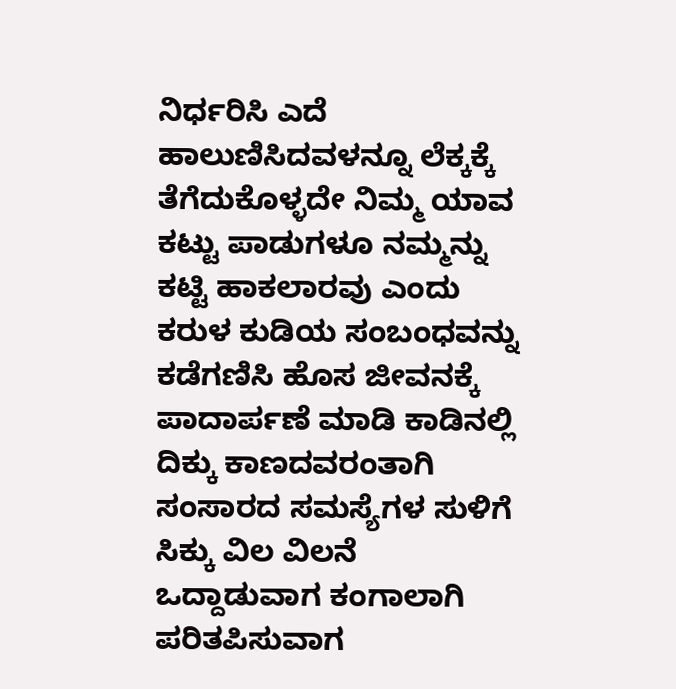ನಿರ್ಧರಿಸಿ ಎದೆ ಹಾಲುಣಿಸಿದವಳನ್ನೂ ಲೆಕ್ಕಕ್ಕೆ ತೆಗೆದುಕೊಳ್ಳದೇ ನಿಮ್ಮ ಯಾವ ಕಟ್ಟು ಪಾಡುಗಳೂ ನಮ್ಮನ್ನು ಕಟ್ಟಿ ಹಾಕಲಾರವು ಎಂದು ಕರುಳ ಕುಡಿಯ ಸಂಬಂಧವನ್ನು ಕಡೆಗಣಿಸಿ ಹೊಸ ಜೀವನಕ್ಕೆ ಪಾದಾರ್ಪಣೆ ಮಾಡಿ ಕಾಡಿನಲ್ಲಿ ದಿಕ್ಕು ಕಾಣದವರಂತಾಗಿ ಸಂಸಾರದ ಸಮಸ್ಯೆಗಳ ಸುಳಿಗೆ ಸಿಕ್ಕು ವಿಲ ವಿಲನೆ ಒದ್ದಾಡುವಾಗ ಕಂಗಾಲಾಗಿ ಪರಿತಪಿಸುವಾಗ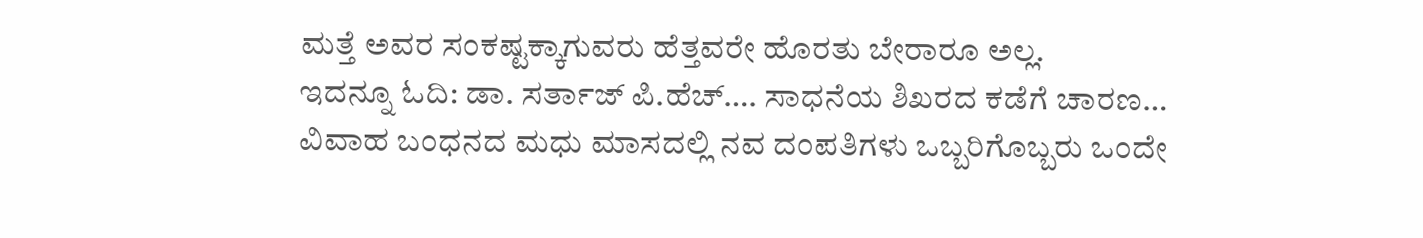ಮತ್ತೆ ಅವರ ಸಂಕಷ್ಟಕ್ಕಾಗುವರು ಹೆತ್ತವರೇ ಹೊರತು ಬೇರಾರೂ ಅಲ್ಲ.
ಇದನ್ನೂ ಓದಿ: ಡಾ. ಸರ್ತಾಜ್ ಪಿ.ಹೆಚ್…. ಸಾಧನೆಯ ಶಿಖರದ ಕಡೆಗೆ ಚಾರಣ…
ವಿವಾಹ ಬಂಧನದ ಮಧು ಮಾಸದಲ್ಲಿ ನವ ದಂಪತಿಗಳು ಒಬ್ಬರಿಗೊಬ್ಬರು ಒಂದೇ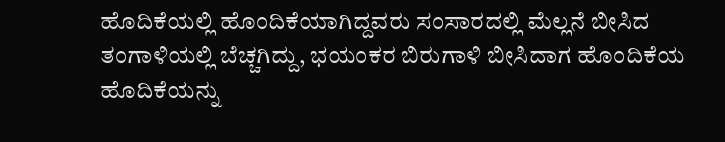ಹೊದಿಕೆಯಲ್ಲಿ ಹೊಂದಿಕೆಯಾಗಿದ್ದವರು ಸಂಸಾರದಲ್ಲಿ ಮೆಲ್ಲನೆ ಬೀಸಿದ ತಂಗಾಳಿಯಲ್ಲಿ ಬೆಚ್ಚಗಿದ್ದು, ಭಯಂಕರ ಬಿರುಗಾಳಿ ಬೀಸಿದಾಗ ಹೊಂದಿಕೆಯ ಹೊದಿಕೆಯನ್ನು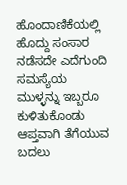ಹೊಂದಾಣಿಕೆಯಲ್ಲಿ ಹೊದ್ದು ಸಂಸಾರ ನಡೆಸದೇ ಎದೆಗುಂದಿ ಸಮಸ್ಯೆಯ ಮುಳ್ಳನ್ನು ಇಬ್ಬರೂ ಕುಳಿತುಕೊಂಡು ಆಪ್ತವಾಗಿ ತೆಗೆಯುವ ಬದಲು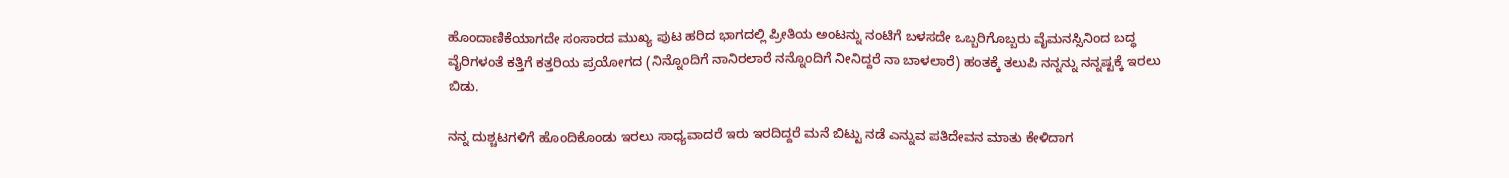ಹೊಂದಾಣಿಕೆಯಾಗದೇ ಸಂಸಾರದ ಮುಖ್ಯ ಪುಟ ಹರಿದ ಭಾಗದಲ್ಲಿ ಪ್ರೀತಿಯ ಅಂಟನ್ನು ನಂಟಿಗೆ ಬಳಸದೇ ಒಬ್ಬರಿಗೊಬ್ಬರು ವೈಮನಸ್ಸಿನಿಂದ ಬದ್ಧ ವೈರಿಗಳಂತೆ ಕತ್ತಿಗೆ ಕತ್ತರಿಯ ಪ್ರಯೋಗದ (ನಿನ್ನೊಂದಿಗೆ ನಾನಿರಲಾರೆ ನನ್ನೊಂದಿಗೆ ನೀನಿದ್ದರೆ ನಾ ಬಾಳಲಾರೆ) ಹಂತಕ್ಕೆ ತಲುಪಿ ನನ್ನನ್ನು ನನ್ನಷ್ಟಕ್ಕೆ ಇರಲು ಬಿಡು.

ನನ್ನ ದುಶ್ಚಟಗಳಿಗೆ ಹೊಂದಿಕೊಂಡು ಇರಲು ಸಾಧ್ಯವಾದರೆ ಇರು ಇರದಿದ್ದರೆ ಮನೆ ಬಿಟ್ಟು ನಡೆ ಎನ್ನುವ ಪತಿದೇವನ ಮಾತು ಕೇಳಿದಾಗ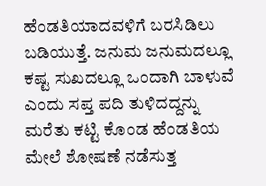ಹೆಂಡತಿಯಾದವಳಿಗೆ ಬರಸಿಡಿಲು ಬಡಿಯುತ್ತೆ. ಜನುಮ ಜನುಮದಲ್ಲೂ ಕಷ್ಟ ಸುಖದಲ್ಲೂ ಒಂದಾಗಿ ಬಾಳುವೆ ಎಂದು ಸಪ್ತ ಪದಿ ತುಳಿದದ್ದನ್ನು ಮರೆತು ಕಟ್ಟಿ ಕೊಂಡ ಹೆಂಡತಿಯ ಮೇಲೆ ಶೋಷಣೆ ನಡೆಸುತ್ತ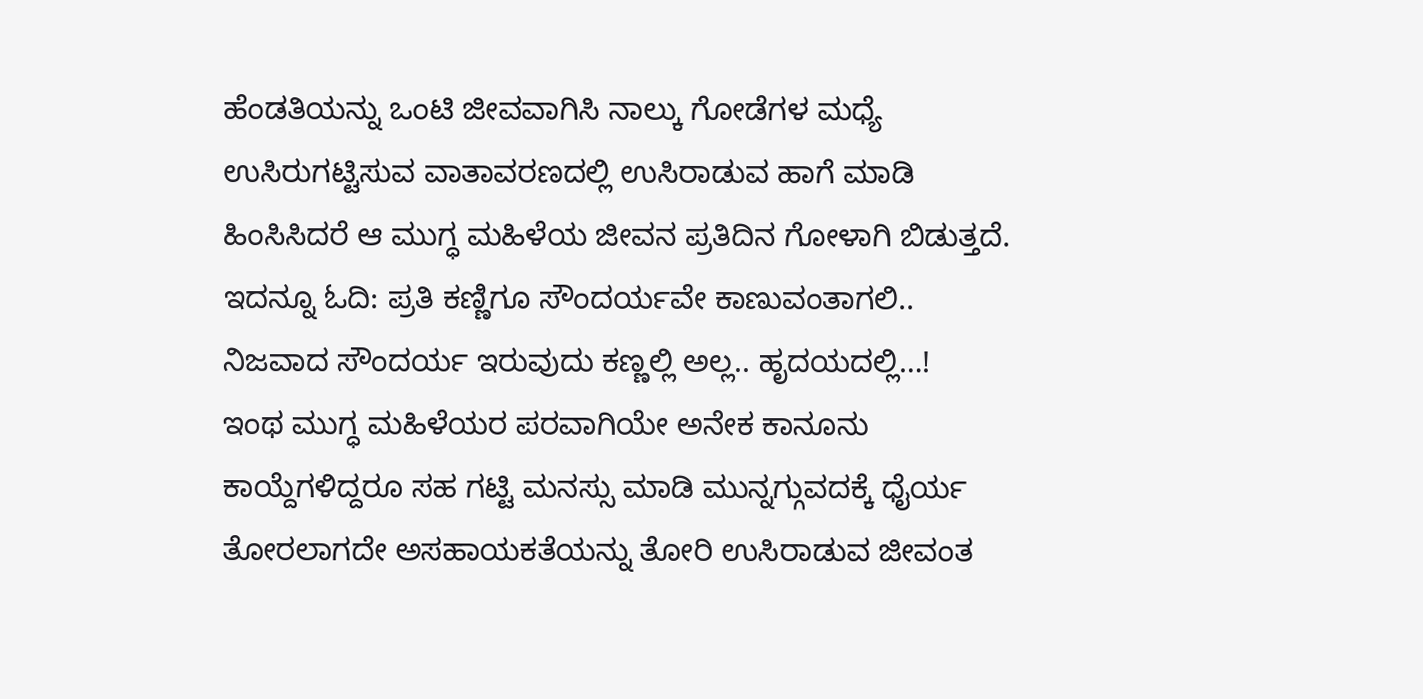ಹೆಂಡತಿಯನ್ನು ಒಂಟಿ ಜೀವವಾಗಿಸಿ ನಾಲ್ಕು ಗೋಡೆಗಳ ಮಧ್ಯೆ ಉಸಿರುಗಟ್ಟಿಸುವ ವಾತಾವರಣದಲ್ಲಿ ಉಸಿರಾಡುವ ಹಾಗೆ ಮಾಡಿ ಹಿಂಸಿಸಿದರೆ ಆ ಮುಗ್ಧ ಮಹಿಳೆಯ ಜೀವನ ಪ್ರತಿದಿನ ಗೋಳಾಗಿ ಬಿಡುತ್ತದೆ.
ಇದನ್ನೂ ಓದಿ: ಪ್ರತಿ ಕಣ್ಣಿಗೂ ಸೌಂದರ್ಯವೇ ಕಾಣುವಂತಾಗಲಿ.. ನಿಜವಾದ ಸೌಂದರ್ಯ ಇರುವುದು ಕಣ್ಣಲ್ಲಿ ಅಲ್ಲ.. ಹೃದಯದಲ್ಲಿ…!
ಇಂಥ ಮುಗ್ಧ ಮಹಿಳೆಯರ ಪರವಾಗಿಯೇ ಅನೇಕ ಕಾನೂನು ಕಾಯ್ದೆಗಳಿದ್ದರೂ ಸಹ ಗಟ್ಟಿ ಮನಸ್ಸು ಮಾಡಿ ಮುನ್ನಗ್ಗುವದಕ್ಕೆ ಧೈರ್ಯ ತೋರಲಾಗದೇ ಅಸಹಾಯಕತೆಯನ್ನು ತೋರಿ ಉಸಿರಾಡುವ ಜೀವಂತ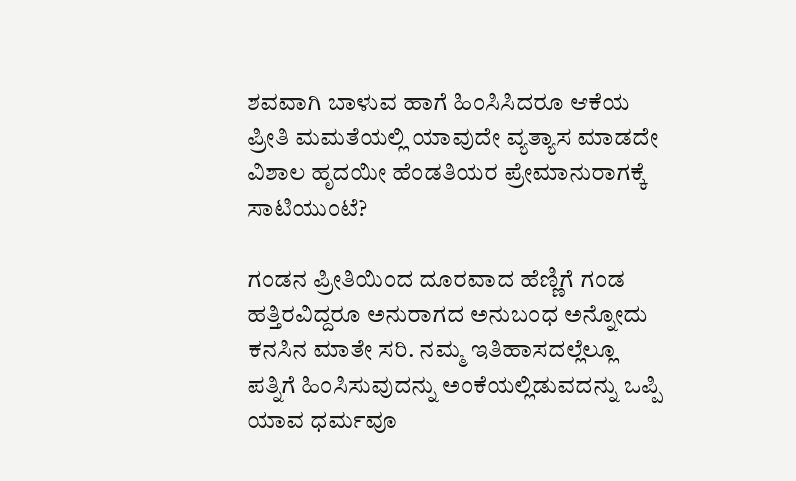ಶವವಾಗಿ ಬಾಳುವ ಹಾಗೆ ಹಿಂಸಿಸಿದರೂ ಆಕೆಯ ಪ್ರೀತಿ ಮಮತೆಯಲ್ಲಿ ಯಾವುದೇ ವ್ಯತ್ಯಾಸ ಮಾಡದೇ ವಿಶಾಲ ಹೃದಯೀ ಹೆಂಡತಿಯರ ಪ್ರೇಮಾನುರಾಗಕ್ಕೆ ಸಾಟಿಯುಂಟೆ?

ಗಂಡನ ಪ್ರೀತಿಯಿಂದ ದೂರವಾದ ಹೆಣ್ಣಿಗೆ ಗಂಡ ಹತ್ತಿರವಿದ್ದರೂ ಅನುರಾಗದ ಅನುಬಂಧ ಅನ್ನೋದು ಕನಸಿನ ಮಾತೇ ಸರಿ. ನಮ್ಮ ಇತಿಹಾಸದಲ್ಲೆಲ್ಲೂ ಪತ್ನಿಗೆ ಹಿಂಸಿಸುವುದನ್ನು ಅಂಕೆಯಲ್ಲಿಡುವದನ್ನು ಒಪ್ಪಿ ಯಾವ ಧರ್ಮವೂ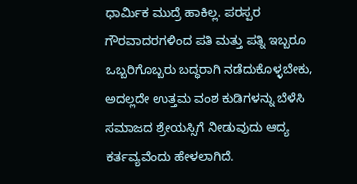ಧಾರ್ಮಿಕ ಮುದ್ರೆ ಹಾಕಿಲ್ಲ. ಪರಸ್ಪರ ಗೌರವಾದರಗಳಿಂದ ಪತಿ ಮತ್ತು ಪತ್ನಿ ಇಬ್ಬರೂ ಒಬ್ಬರಿಗೊಬ್ಬರು ಬದ್ಧರಾಗಿ ನಡೆದುಕೊಳ್ಳಬೇಕು, ಅದಲ್ಲದೇ ಉತ್ತಮ ವಂಶ ಕುಡಿಗಳನ್ನು ಬೆಳೆಸಿ ಸಮಾಜದ ಶ್ರೇಯಸ್ಸಿಗೆ ನೀಡುವುದು ಆದ್ಯ ಕರ್ತವ್ಯವೆಂದು ಹೇಳಲಾಗಿದೆ.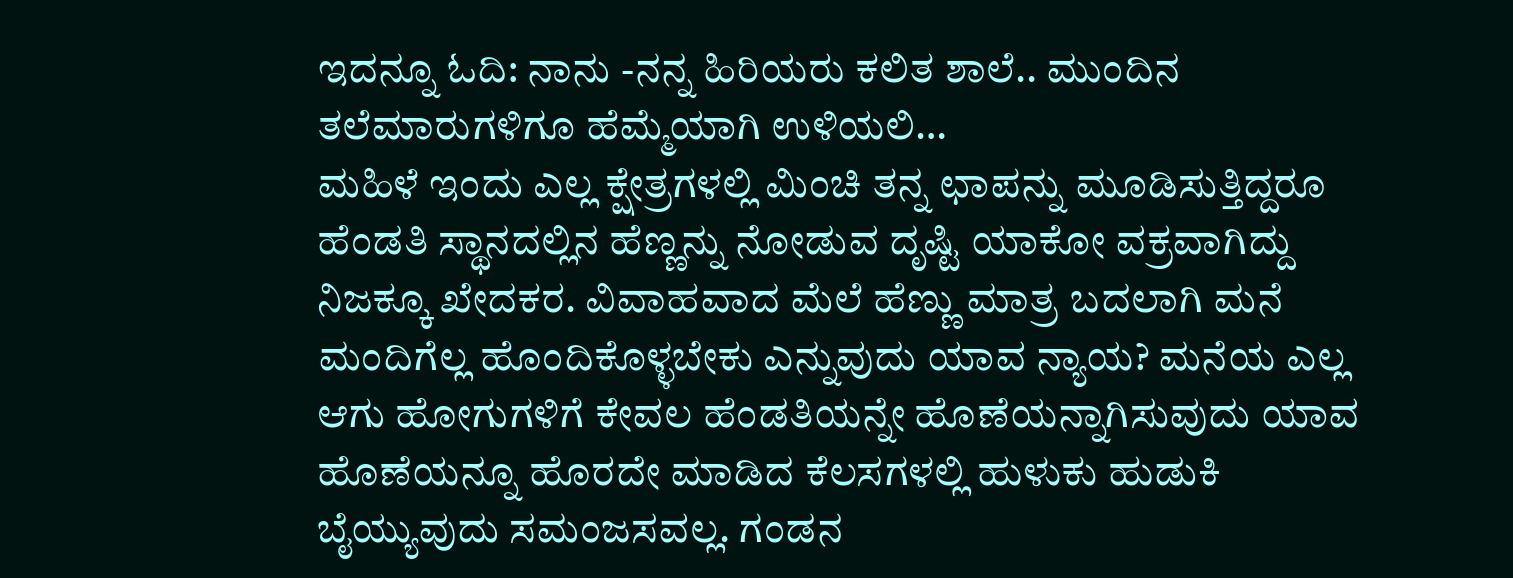ಇದನ್ನೂ ಓದಿ: ನಾನು -ನನ್ನ ಹಿರಿಯರು ಕಲಿತ ಶಾಲೆ.. ಮುಂದಿನ ತಲೆಮಾರುಗಳಿಗೂ ಹೆಮ್ಮೆಯಾಗಿ ಉಳಿಯಲಿ…
ಮಹಿಳೆ ಇಂದು ಎಲ್ಲ ಕ್ಷೇತ್ರಗಳಲ್ಲಿ ಮಿಂಚಿ ತನ್ನ ಛಾಪನ್ನು ಮೂಡಿಸುತ್ತಿದ್ದರೂ ಹೆಂಡತಿ ಸ್ಥಾನದಲ್ಲಿನ ಹೆಣ್ಣನ್ನು ನೋಡುವ ದೃಷ್ಟಿ ಯಾಕೋ ವಕ್ರವಾಗಿದ್ದು ನಿಜಕ್ಕೂ ಖೇದಕರ. ವಿವಾಹವಾದ ಮೆಲೆ ಹೆಣ್ಣು ಮಾತ್ರ ಬದಲಾಗಿ ಮನೆ ಮಂದಿಗೆಲ್ಲ ಹೊಂದಿಕೊಳ್ಳಬೇಕು ಎನ್ನುವುದು ಯಾವ ನ್ಯಾಯ? ಮನೆಯ ಎಲ್ಲ ಆಗು ಹೋಗುಗಳಿಗೆ ಕೇವಲ ಹೆಂಡತಿಯನ್ನೇ ಹೊಣೆಯನ್ನಾಗಿಸುವುದು ಯಾವ ಹೊಣೆಯನ್ನೂ ಹೊರದೇ ಮಾಡಿದ ಕೆಲಸಗಳಲ್ಲಿ ಹುಳುಕು ಹುಡುಕಿ ಬೈಯ್ಯುವುದು ಸಮಂಜಸವಲ್ಲ. ಗಂಡನ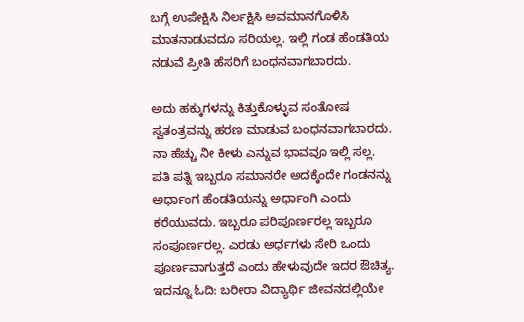ಬಗ್ಗೆ ಉಪೇಕ್ಷಿಸಿ ನಿರ್ಲಕ್ಷಿಸಿ ಅವಮಾನಗೊಳಿಸಿ ಮಾತನಾಡುವದೂ ಸರಿಯಲ್ಲ. ಇಲ್ಲಿ ಗಂಡ ಹೆಂಡತಿಯ ನಡುವೆ ಪ್ರೀತಿ ಹೆಸರಿಗೆ ಬಂಧನವಾಗಬಾರದು.

ಅದು ಹಕ್ಕುಗಳನ್ನು ಕಿತ್ತುಕೊಳ್ಳುವ ಸಂತೋಷ ಸ್ವತಂತ್ರವನ್ನು ಹರಣ ಮಾಡುವ ಬಂಧನವಾಗಬಾರದು. ನಾ ಹೆಚ್ಚು ನೀ ಕೀಳು ಎನ್ನುವ ಭಾವವೂ ಇಲ್ಲಿ ಸಲ್ಲ. ಪತಿ ಪತ್ನಿ ಇಬ್ಬರೂ ಸಮಾನರೇ ಅದಕ್ಕೆಂದೇ ಗಂಡನನ್ನು ಅರ್ಧಾಂಗ ಹೆಂಡತಿಯನ್ನು ಅರ್ಧಾಂಗಿ ಎಂದು ಕರೆಯುವದು. ಇಬ್ಬರೂ ಪರಿಪೂರ್ಣರಲ್ಲ ಇಬ್ಬರೂ ಸಂಪೂರ್ಣರಲ್ಲ. ಎರಡು ಅರ್ಧಗಳು ಸೇರಿ ಒಂದು ಪೂರ್ಣವಾಗುತ್ತದೆ ಎಂದು ಹೇಳುವುದೇ ಇದರ ಔಚಿತ್ಯ.
ಇದನ್ನೂ ಓದಿ: ಬರೀರಾ ವಿದ್ಯಾರ್ಥಿ ಜೀವನದಲ್ಲಿಯೇ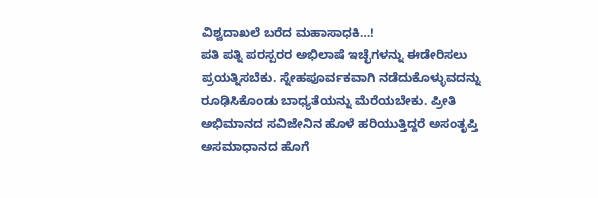ವಿಶ್ವದಾಖಲೆ ಬರೆದ ಮಹಾಸಾಧಕಿ…!
ಪತಿ ಪತ್ನಿ ಪರಸ್ಪರರ ಅಭಿಲಾಷೆ ಇಚ್ಛೆಗಳನ್ನು ಈಡೇರಿಸಲು ಪ್ರಯತ್ನಿಸಬೆಕು. ಸ್ನೇಹಪೂರ್ವಕವಾಗಿ ನಡೆದುಕೊಳ್ಳುವದನ್ನು ರೂಢಿಸಿಕೊಂಡು ಬಾಧ್ಯತೆಯನ್ನು ಮೆರೆಯಬೇಕು. ಪ್ರೀತಿ ಅಭಿಮಾನದ ಸವಿಜೇನಿನ ಹೊಳೆ ಹರಿಯುತ್ತಿದ್ದರೆ ಅಸಂತೃಪ್ತಿ ಅಸಮಾಧಾನದ ಹೊಗೆ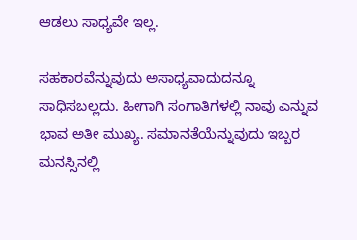ಆಡಲು ಸಾಧ್ಯವೇ ಇಲ್ಲ.

ಸಹಕಾರವೆನ್ನುವುದು ಅಸಾಧ್ಯವಾದುದನ್ನೂ ಸಾಧಿಸಬಲ್ಲದು. ಹೀಗಾಗಿ ಸಂಗಾತಿಗಳಲ್ಲಿ ನಾವು ಎನ್ನುವ ಭಾವ ಅತೀ ಮುಖ್ಯ. ಸಮಾನತೆಯೆನ್ನುವುದು ಇಬ್ಬರ ಮನಸ್ಸಿನಲ್ಲಿ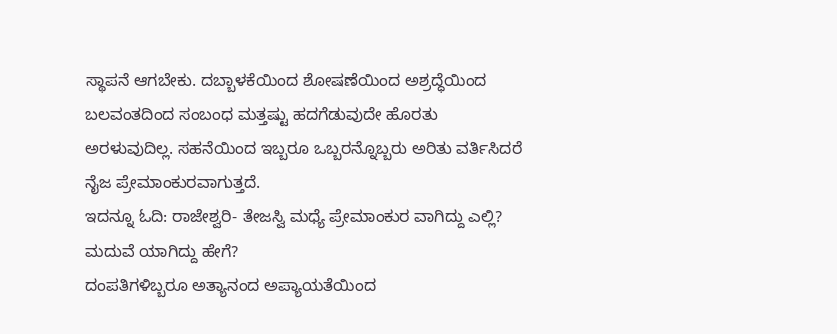ಸ್ಥಾಪನೆ ಆಗಬೇಕು. ದಬ್ಬಾಳಕೆಯಿಂದ ಶೋಷಣೆಯಿಂದ ಅಶ್ರದ್ಧೆಯಿಂದ ಬಲವಂತದಿಂದ ಸಂಬಂಧ ಮತ್ತಷ್ಟು ಹದಗೆಡುವುದೇ ಹೊರತು ಅರಳುವುದಿಲ್ಲ. ಸಹನೆಯಿಂದ ಇಬ್ಬರೂ ಒಬ್ಬರನ್ನೊಬ್ಬರು ಅರಿತು ವರ್ತಿಸಿದರೆ ನೈಜ ಪ್ರೇಮಾಂಕುರವಾಗುತ್ತದೆ.
ಇದನ್ನೂ ಓದಿ: ರಾಜೇಶ್ವರಿ- ತೇಜಸ್ವಿ ಮಧ್ಯೆ ಪ್ರೇಮಾಂಕುರ ವಾಗಿದ್ದು ಎಲ್ಲಿ? ಮದುವೆ ಯಾಗಿದ್ದು ಹೇಗೆ?
ದಂಪತಿಗಳಿಬ್ಬರೂ ಅತ್ಯಾನಂದ ಅಪ್ಯಾಯತೆಯಿಂದ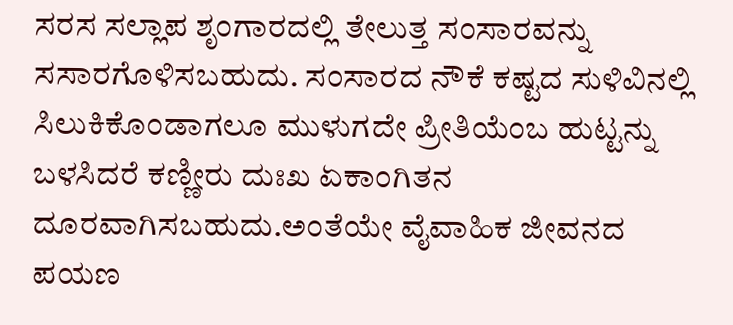ಸರಸ ಸಲ್ಲಾಪ ಶೃಂಗಾರದಲ್ಲಿ ತೇಲುತ್ತ ಸಂಸಾರವನ್ನು ಸಸಾರಗೊಳಿಸಬಹುದು. ಸಂಸಾರದ ನೌಕೆ ಕಷ್ಟದ ಸುಳಿವಿನಲ್ಲಿ ಸಿಲುಕಿಕೊಂಡಾಗಲೂ ಮುಳುಗದೇ ಪ್ರೀತಿಯೆಂಬ ಹುಟ್ಟನ್ನು ಬಳಸಿದರೆ ಕಣ್ಣೀರು ದುಃಖ ಏಕಾಂಗಿತನ ದೂರವಾಗಿಸಬಹುದು.ಅಂತೆಯೇ ವೈವಾಹಿಕ ಜೀವನದ ಪಯಣ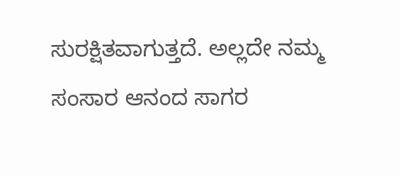ಸುರಕ್ಷಿತವಾಗುತ್ತದೆ. ಅಲ್ಲದೇ ನಮ್ಮ ಸಂಸಾರ ಆನಂದ ಸಾಗರ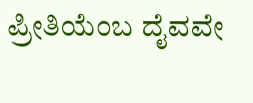ಪ್ರೀತಿಯೆಂಬ ದೈವವೇ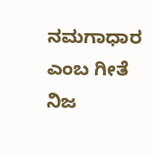ನಮಗಾಧಾರ ಎಂಬ ಗೀತೆ ನಿಜ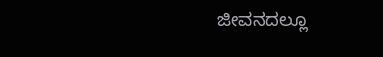ಜೀವನದಲ್ಲೂ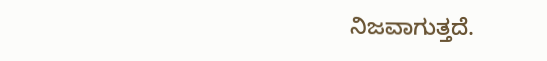ನಿಜವಾಗುತ್ತದೆ.